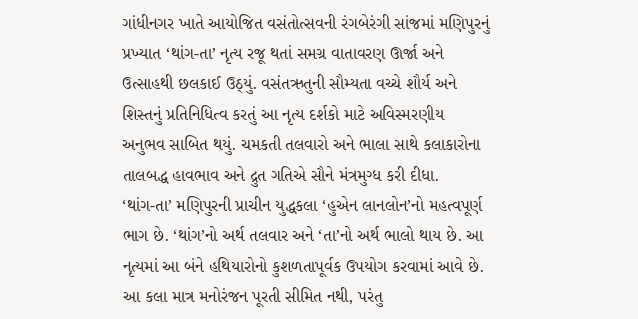ગાંધીનગર ખાતે આયોજિત વસંતોત્સવની રંગબેરંગી સાંજમાં મણિપુરનું પ્રખ્યાત ‘થાંગ-તા’ નૃત્ય રજૂ થતાં સમગ્ર વાતાવરણ ઊર્જા અને ઉત્સાહથી છલકાઈ ઉઠ્યું. વસંતઋતુની સૌમ્યતા વચ્ચે શૌર્ય અને શિસ્તનું પ્રતિનિધિત્વ કરતું આ નૃત્ય દર્શકો માટે અવિસ્મરણીય અનુભવ સાબિત થયું. ચમકતી તલવારો અને ભાલા સાથે કલાકારોના તાલબદ્ધ હાવભાવ અને દ્રુત ગતિએ સૌને મંત્રમુગ્ધ કરી દીધા.
‘થાંગ-તા’ મણિપુરની પ્રાચીન યુદ્ધકલા ‘હુએન લાનલોન’નો મહત્વપૂર્ણ ભાગ છે. ‘થાંગ’નો અર્થ તલવાર અને ‘તા’નો અર્થ ભાલો થાય છે. આ નૃત્યમાં આ બંને હથિયારોનો કુશળતાપૂર્વક ઉપયોગ કરવામાં આવે છે. આ કલા માત્ર મનોરંજન પૂરતી સીમિત નથી, પરંતુ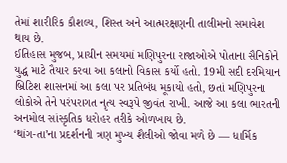તેમાં શારીરિક કૌશલ્ય, શિસ્ત અને આત્મરક્ષણની તાલીમનો સમાવેશ થાય છે.
ઈતિહાસ મુજબ, પ્રાચીન સમયમાં મણિપુરના રાજાઓએ પોતાના સૈનિકોને યુદ્ધ માટે તૈયાર કરવા આ કલાનો વિકાસ કર્યો હતો. 19મી સદી દરમિયાન બ્રિટિશ શાસનમાં આ કલા પર પ્રતિબંધ મૂકાયો હતો, છતાં મણિપુરના લોકોએ તેને પરંપરાગત નૃત્ય સ્વરૂપે જીવંત રાખી. આજે આ કલા ભારતની અનમોલ સાંસ્કૃતિક ધરોહર તરીકે ઓળખાય છે.
‘થાંગ-તા’ના પ્રદર્શનની ત્રણ મુખ્ય શૈલીઓ જોવા મળે છે — ધાર્મિક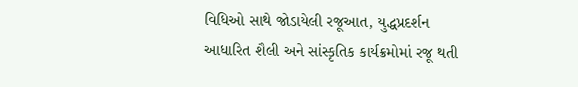વિધિઓ સાથે જોડાયેલી રજૂઆત, યુદ્ધપ્રદર્શન આધારિત શૈલી અને સાંસ્કૃતિક કાર્યક્રમોમાં રજૂ થતી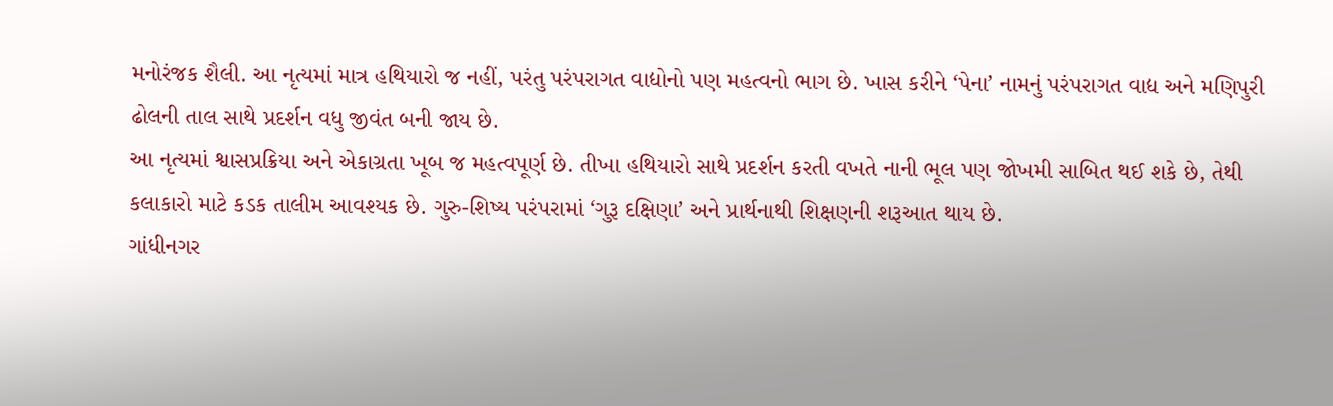મનોરંજક શૈલી. આ નૃત્યમાં માત્ર હથિયારો જ નહીં, પરંતુ પરંપરાગત વાદ્યોનો પણ મહત્વનો ભાગ છે. ખાસ કરીને ‘પેના’ નામનું પરંપરાગત વાદ્ય અને મણિપુરી ઢોલની તાલ સાથે પ્રદર્શન વધુ જીવંત બની જાય છે.
આ નૃત્યમાં શ્વાસપ્રક્રિયા અને એકાગ્રતા ખૂબ જ મહત્વપૂર્ણ છે. તીખા હથિયારો સાથે પ્રદર્શન કરતી વખતે નાની ભૂલ પણ જોખમી સાબિત થઈ શકે છે, તેથી કલાકારો માટે કડક તાલીમ આવશ્યક છે. ગુરુ-શિષ્ય પરંપરામાં ‘ગુરૂ દક્ષિણા’ અને પ્રાર્થનાથી શિક્ષણની શરૂઆત થાય છે.
ગાંધીનગર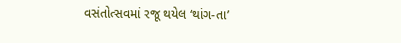વસંતોત્સવમાં રજૂ થયેલ ‘થાંગ-તા’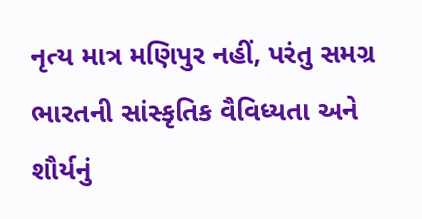નૃત્ય માત્ર મણિપુર નહીં, પરંતુ સમગ્ર ભારતની સાંસ્કૃતિક વૈવિધ્યતા અને શૌર્યનું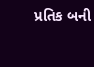પ્રતિક બની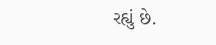રહ્યું છે.